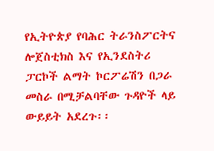የኢትዮጵያ የባሕር ትራንስፖርትና ሎጀስቲክስ እና የኢንደስትሪ ፓርኮች ልማት ኮርፖሬሽን በጋራ መስራ በሚቻልባቸው ጉዳዮች ላይ ውይይት አደረጉ፡፡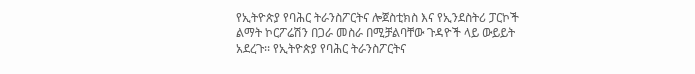የኢትዮጵያ የባሕር ትራንስፖርትና ሎጀስቲክስ እና የኢንደስትሪ ፓርኮች ልማት ኮርፖሬሽን በጋራ መስራ በሚቻልባቸው ጉዳዮች ላይ ውይይት አደረጉ፡፡ የኢትዮጵያ የባሕር ትራንስፖርትና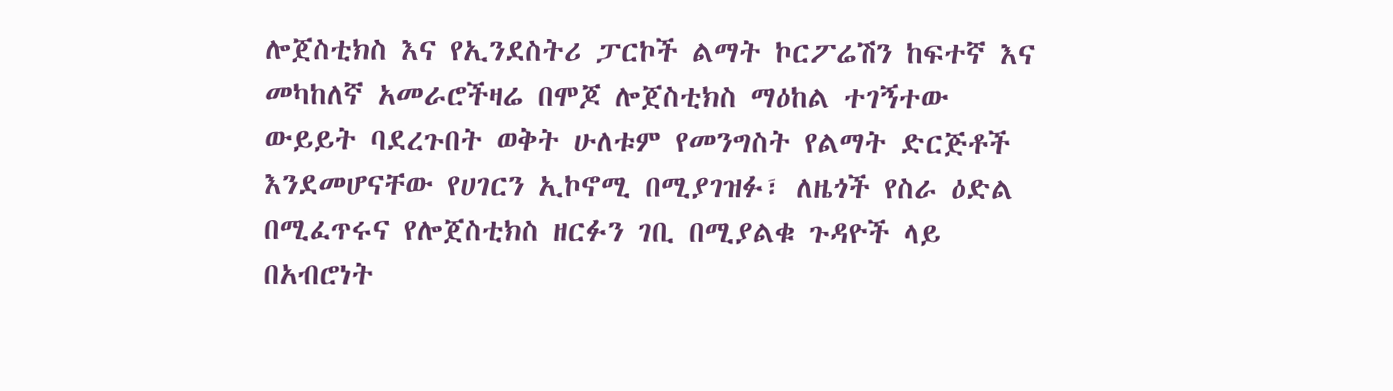ሎጀስቲክስ እና የኢንደስትሪ ፓርኮች ልማት ኮርፖሬሽን ከፍተኛ እና መካከለኛ አመራሮችዛሬ በሞጆ ሎጀስቲክስ ማዕከል ተገኝተው ውይይት ባደረጉበት ወቅት ሁለቱም የመንግስት የልማት ድርጅቶች እንደመሆናቸው የሀገርን ኢኮኖሚ በሚያገዝፉ፣ ለዜጎች የስራ ዕድል በሚፈጥሩና የሎጀስቲክስ ዘርፉን ገቢ በሚያልቁ ጉዳዮች ላይ በአብሮነት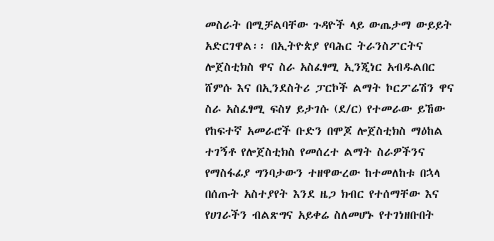መስራት በሚቻልባቸው ጉዳዮች ላይ ውጤታማ ውይይት አድርገዋል፡፡ በኢትዮጵያ የባሕር ትራንስፖርትና ሎጀስቲክስ ዋና ስራ አስፈፃሚ ኢንጂነር አብዱልበር ሸምሱ እና በኢንደስትሪ ፓርኮች ልማት ኮርፖሬሽን ዋና ስራ አስፈፃሚ ፍስሃ ይታገሱ (ደ/ር) የተመራው ይኸው የከፍተኛ አመራሮች ቡድን በሞጆ ሎጀስቲክስ ማዕከል ተገኝቶ የሎጀስቲክስ የመሰረተ ልማት ስራዎችንና የማስፋፊያ ግንባታውን ተዘዋውረው ከተመለከቱ በኋላ በሰጡት አስተያየት እንደ ዜጋ ክብር የተሰማቸው እና የሀገራችን ብልጽግና አይቀሬ ስለመሆኑ የተገነዘቡበት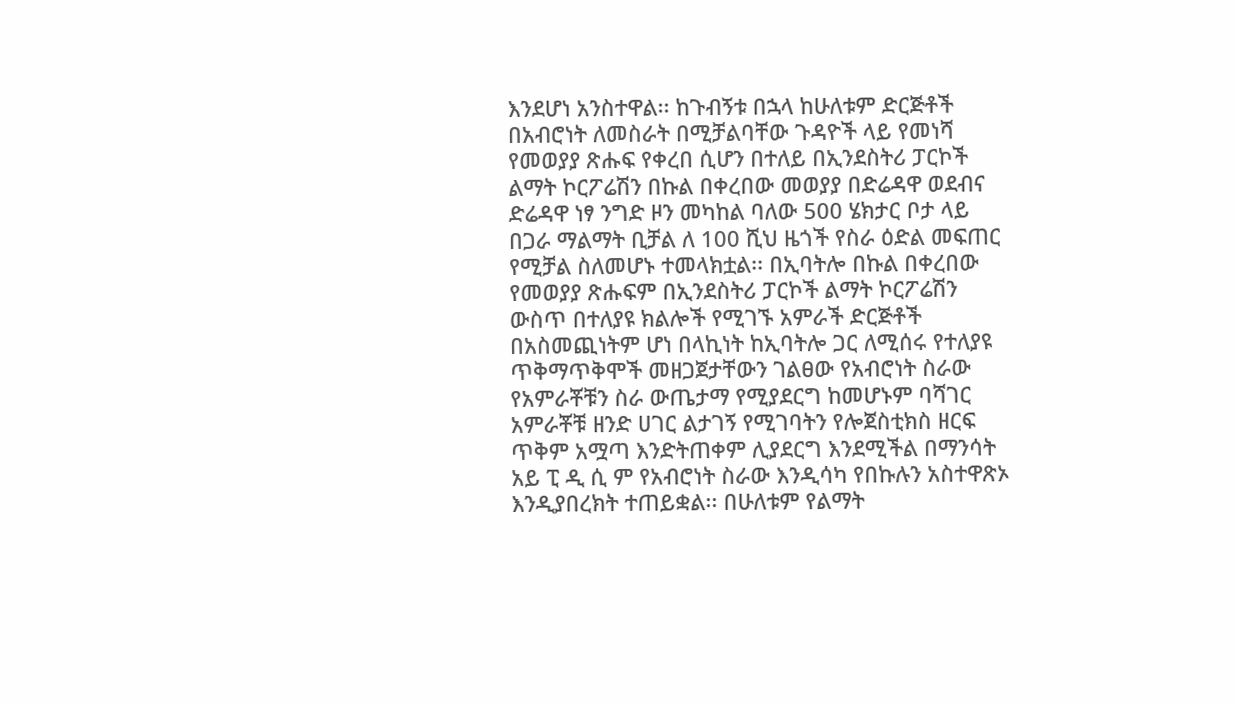እንደሆነ አንስተዋል፡፡ ከጉብኝቱ በኋላ ከሁለቱም ድርጅቶች በአብሮነት ለመስራት በሚቻልባቸው ጉዳዮች ላይ የመነሻ የመወያያ ጽሑፍ የቀረበ ሲሆን በተለይ በኢንደስትሪ ፓርኮች ልማት ኮርፖሬሽን በኩል በቀረበው መወያያ በድሬዳዋ ወደብና ድሬዳዋ ነፃ ንግድ ዞን መካከል ባለው 500 ሄክታር ቦታ ላይ በጋራ ማልማት ቢቻል ለ 100 ሺህ ዜጎች የስራ ዕድል መፍጠር የሚቻል ስለመሆኑ ተመላክቷል፡፡ በኢባትሎ በኩል በቀረበው የመወያያ ጽሑፍም በኢንደስትሪ ፓርኮች ልማት ኮርፖሬሽን ውስጥ በተለያዩ ክልሎች የሚገኙ አምራች ድርጅቶች በአስመጪነትም ሆነ በላኪነት ከኢባትሎ ጋር ለሚሰሩ የተለያዩ ጥቅማጥቅሞች መዘጋጀታቸውን ገልፀው የአብሮነት ስራው የአምራቾቹን ስራ ውጤታማ የሚያደርግ ከመሆኑም ባሻገር አምራቾቹ ዘንድ ሀገር ልታገኝ የሚገባትን የሎጀስቲክስ ዘርፍ ጥቅም አሟጣ እንድትጠቀም ሊያደርግ እንደሚችል በማንሳት አይ ፒ ዲ ሲ ም የአብሮነት ስራው እንዲሳካ የበኩሉን አስተዋጽኦ እንዲያበረክት ተጠይቋል፡፡ በሁለቱም የልማት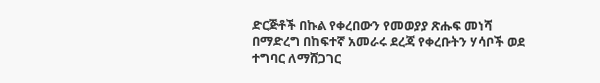ድርጅቶች በኩል የቀረበውን የመወያያ ጽሑፍ መነሻ በማድረግ በከፍተኛ አመራሩ ደረጃ የቀረቡትን ሃሳቦች ወደ ተግባር ለማሸጋገር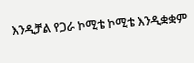እንዲቻል የጋራ ኮሚቴ ኮሚቴ እንዲቋቋም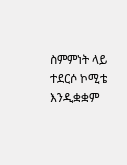ስምምነት ላይ ተደርሶ ኮሚቴ እንዲቋቋም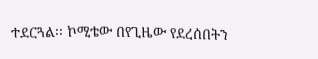ተደርጓል፡፡ ኮሚቴው በየጊዜው የደረሰበትን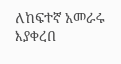ለከፍተኛ አመራሩ እያቀረበ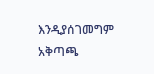እንዲያሰገመግም አቅጣጫ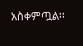አስቀምጧል፡፡